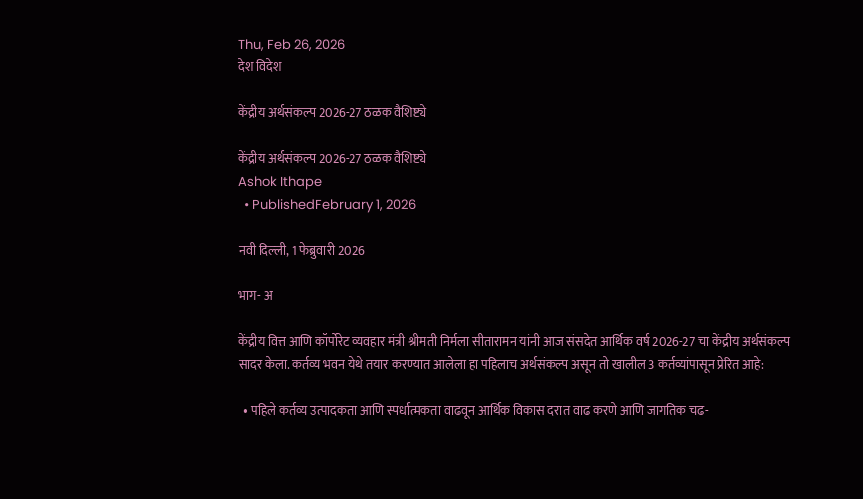Thu, Feb 26, 2026
देश विदेश

केंद्रीय अर्थसंकल्प 2026-27 ठळक वैशिष्ट्ये

केंद्रीय अर्थसंकल्प 2026-27 ठळक वैशिष्ट्ये
Ashok Ithape
  • PublishedFebruary 1, 2026

नवी दिल्‍ली, 1 फेब्रुवारी 2026

भाग- अ

केंद्रीय वित्त आणि कॉर्पोरेट व्यवहार मंत्री श्रीमती निर्मला सीतारामन यांनी आज संसदेत आर्थिक वर्ष 2026-27 चा केंद्रीय अर्थसंकल्प सादर केला. कर्तव्य भवन येथे तयार करण्यात आलेला हा पहिलाच अर्थसंकल्प असून तो खालील 3 कर्तव्यांपासून प्रेरित आहे:

  • पहिले कर्तव्य उत्पादकता आणि स्पर्धात्मकता वाढवून आर्थिक विकास दरात वाढ करणे आणि जागतिक चढ-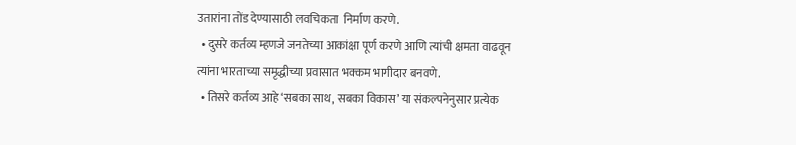उतारांना तोंड देण्यासाठी लवचिकता  निर्माण करणे.
  • दुसरे कर्तव्य म्हणजे जनतेच्या आकांक्षा पूर्ण करणे आणि त्यांची क्षमता वाढवून त्यांना भारताच्या समृद्धीच्या प्रवासात भक्कम भागीदार बनवणे.
  • तिसरे कर्तव्य आहे ‘सबका साथ, सबका विकास’ या संकल्पनेनुसार प्रत्येक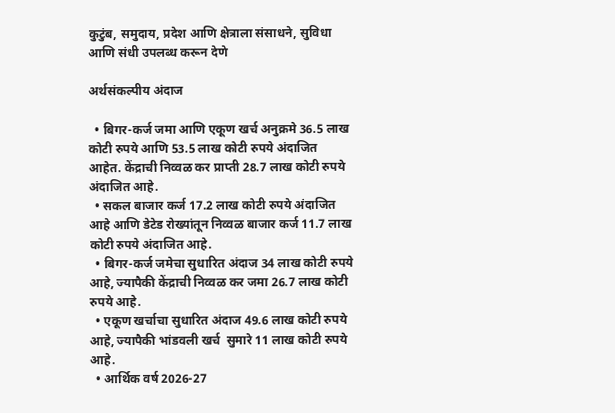कुटुंब, समुदाय, प्रदेश आणि क्षेत्राला संसाधने, सुविधा आणि संधी उपलब्ध करून देणे

अर्थसंकल्पीय अंदाज

  • बिगर-कर्ज जमा आणि एकूण खर्च अनुक्रमे 36.5 लाख कोटी रुपये आणि 53.5 लाख कोटी रुपये अंदाजित आहेत. केंद्राची निव्वळ कर प्राप्ती 28.7 लाख कोटी रुपये अंदाजित आहे.
  • सकल बाजार कर्ज 17.2 लाख कोटी रुपये अंदाजित आहे आणि डेटेड रोख्यांतून निव्वळ बाजार कर्ज 11.7 लाख कोटी रुपये अंदाजित आहे.
  • बिगर-कर्ज जमेचा सुधारित अंदाज 34 लाख कोटी रुपये आहे, ज्यापैकी केंद्राची निव्वळ कर जमा 26.7 लाख कोटी रुपये आहे.
  • एकूण खर्चाचा सुधारित अंदाज 49.6 लाख कोटी रुपये आहे, ज्यापैकी भांडवली खर्च  सुमारे 11 लाख कोटी रुपये आहे.
  • आर्थिक वर्ष 2026-27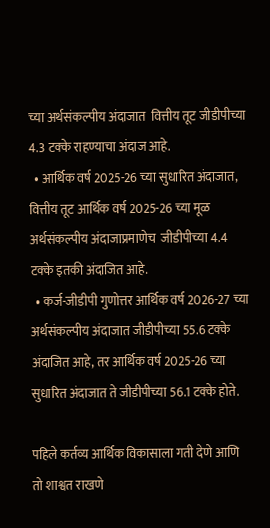च्या अर्थसंकल्पीय अंदाजात  वित्तीय तूट जीडीपीच्या 4.3 टक्के राहण्याचा अंदाज आहे.
  • आर्थिक वर्ष 2025-26 च्या सुधारित अंदाजात, वित्तीय तूट आर्थिक वर्ष 2025-26 च्या मूळ अर्थसंकल्पीय अंदाजाप्रमाणेच  जीडीपीच्या 4.4 टक्के इतकी अंदाजित आहे.
  • कर्ज-जीडीपी गुणोत्तर आर्थिक वर्ष 2026-27 च्या अर्थसंकल्पीय अंदाजात जीडीपीच्या 55.6 टक्के अंदाजित आहे, तर आर्थिक वर्ष 2025-26 च्या सुधारित अंदाजात ते जीडीपीच्या 56.1 टक्के होते.

पहिले कर्तव्य आर्थिक विकासाला गती देणे आणि तो शाश्वत राखणे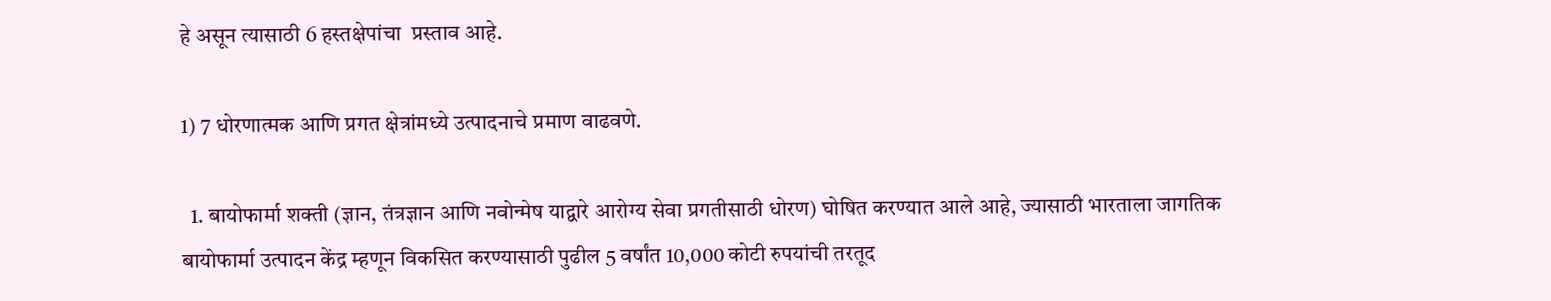हे असून त्यासाठी 6 हस्तक्षेपांचा  प्रस्ताव आहे.

1) 7 धोरणात्मक आणि प्रगत क्षेत्रांमध्ये उत्पादनाचे प्रमाण वाढवणे.

  1. बायोफार्मा शक्ती (ज्ञान, तंत्रज्ञान आणि नवोन्मेष याद्वारे आरोग्य सेवा प्रगतीसाठी धोरण) घोषित करण्यात आले आहे, ज्यासाठी भारताला जागतिक बायोफार्मा उत्पादन केंद्र म्हणून विकसित करण्यासाठी पुढील 5 वर्षांत 10,000 कोटी रुपयांची तरतूद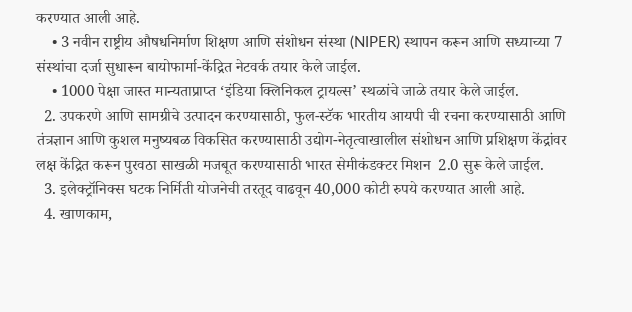करण्यात आली आहे.
    • 3 नवीन राष्ट्रीय औषधनिर्माण शिक्षण आणि संशोधन संस्था (NIPER) स्थापन करून आणि सध्याच्या 7 संस्थांचा दर्जा सुधारून बायोफार्मा-केंद्रित नेटवर्क तयार केले जाईल.
    • 1000 पेक्षा जास्त मान्यताप्राप्त ‘इंडिया क्लिनिकल ट्रायल्स’ स्थळांचे जाळे तयार केले जाईल.
  2. उपकरणे आणि सामग्रीचे उत्पादन करण्यासाठी, फुल-स्टॅक भारतीय आयपी ची रचना करण्यासाठी आणि तंत्रज्ञान आणि कुशल मनुष्यबळ विकसित करण्यासाठी उद्योग-नेतृत्वाखालील संशोधन आणि प्रशिक्षण केंद्रांवर लक्ष केंद्रित करून पुरवठा साखळी मजबूत करण्यासाठी भारत सेमीकंडक्टर मिशन  2.0 सुरू केले जाईल.
  3. इलेक्ट्रॉनिक्स घटक निर्मिती योजनेची तरतूद वाढवून 40,000 कोटी रुपये करण्यात आली आहे.
  4. खाणकाम,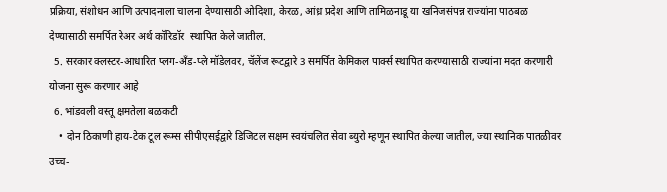प्रक्रिया, संशोधन आणि उत्पादनाला चालना देण्यासाठी ओदिशा, केरळ, आंध्र प्रदेश आणि तामिळनाडू या खनिजसंपन्न राज्यांना पाठबळ देण्यासाठी समर्पित रेअर अर्थ कॉरिडॉर  स्थापित केले जातील.
  5. सरकार क्लस्टर-आधारित प्लग-अँड-प्ले मॉडेलवर, चॅलेंज रूटद्वारे 3 समर्पित केमिकल पार्क्स स्थापित करण्यासाठी राज्यांना मदत करणारी योजना सुरू करणार आहे
  6. भांडवली वस्तू क्षमतेला बळकटी
    • दोन ठिकाणी हाय-टेक टूल रूम्स सीपीएसईद्वारे डिजिटल सक्षम स्वयंचलित सेवा ब्युरो म्हणून स्थापित केल्या जातील, ज्या स्थानिक पातळीवर उच्च-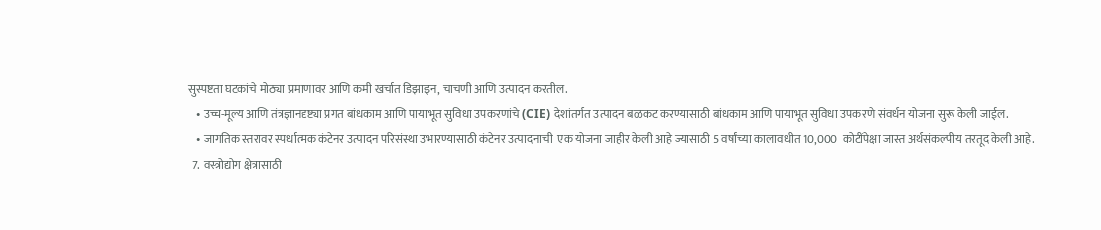सुस्पष्टता घटकांचे मोठ्या प्रमाणावर आणि कमी खर्चात डिझाइन, चाचणी आणि उत्पादन करतील.
    • उच्च-मूल्य आणि तंत्रज्ञानदृष्ट्या प्रगत बांधकाम आणि पायाभूत सुविधा उपकरणांचे (CIE) देशांतर्गत उत्पादन बळकट करण्यासाठी बांधकाम आणि पायाभूत सुविधा उपकरणे संवर्धन योजना सुरू केली जाईल.
    • जागतिक स्तरावर स्पर्धात्मक कंटेनर उत्पादन परिसंस्था उभारण्यासाठी कंटेनर उत्पादनाची  एक योजना जाहीर केली आहे ज्यासाठी 5 वर्षांच्या कालावधीत 10,000  कोटींपेक्षा जास्त अर्थसंकल्पीय तरतूद केली आहे.
  7.  वस्त्रोद्योग क्षेत्रासाठी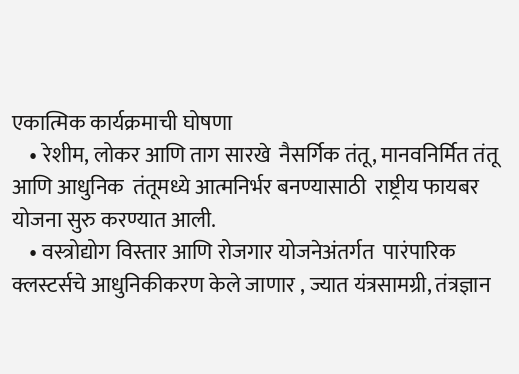एकात्मिक कार्यक्रमाची घोषणा
    • रेशीम, लोकर आणि ताग सारखे  नैसर्गिक तंतू, मानवनिर्मित तंतू आणि आधुनिक  तंतूमध्ये आत्मनिर्भर बनण्यासाठी  राष्ट्रीय फायबर योजना सुरु करण्यात आली.
    • वस्त्रोद्योग विस्तार आणि रोजगार योजनेअंतर्गत  पारंपारिक क्लस्टर्सचे आधुनिकीकरण केले जाणार , ज्यात यंत्रसामग्री, तंत्रज्ञान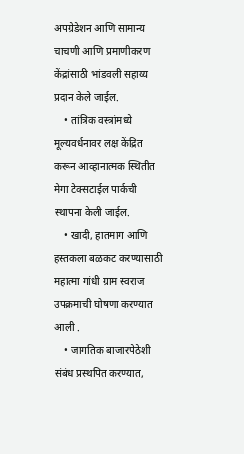अपग्रेडेशन आणि सामान्य चाचणी आणि प्रमाणीकरण  केंद्रांसाठी भांडवली सहाय्य प्रदान केले जाईल.
    • तांत्रिक वस्त्रांमध्ये  मूल्यवर्धनावर लक्ष केंद्रित करून आव्हानात्मक स्थितीत मेगा टेक्सटाईल पार्कची स्थापना केली जाईल.
    • खादी, हातमाग आणि हस्तकला बळकट करण्यासाठी महात्मा गांधी ग्राम स्वराज उपक्रमाची घोषणा करण्यात आली .
    • जागतिक बाजारपेठेशी  संबंध प्रस्थपित करण्यात,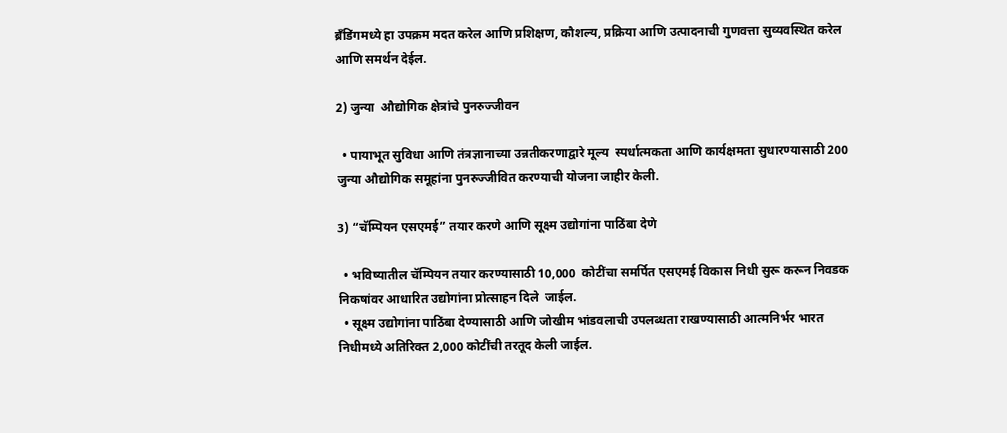ब्रँडिंगमध्ये हा उपक्रम मदत करेल आणि प्रशिक्षण, कौशल्य, प्रक्रिया आणि उत्पादनाची गुणवत्ता सुव्यवस्थित करेल आणि समर्थन देईल.

2) जुन्या  औद्योगिक क्षेत्रांचे पुनरुज्जीवन

  • पायाभूत सुविधा आणि तंत्रज्ञानाच्या उन्नतीकरणाद्वारे मूल्य  स्पर्धात्मकता आणि कार्यक्षमता सुधारण्यासाठी 200 जुन्या औद्योगिक समूहांना पुनरुज्जीवित करण्याची योजना जाहीर केली.

3) “चॅम्पियन एसएमई” तयार करणे आणि सूक्ष्म उद्योगांना पाठिंबा देणे

  • भविष्यातील चॅम्पियन तयार करण्यासाठी 10,000  कोटींचा समर्पित एसएमई विकास निधी सुरू करून निवडक निकषांवर आधारित उद्योगांना प्रोत्साहन दिले  जाईल.
  • सूक्ष्म उद्योगांना पाठिंबा देण्यासाठी आणि जोखीम भांडवलाची उपलब्धता राखण्यासाठी आत्मनिर्भर भारत निधीमध्ये अतिरिक्त 2,000 कोटींची तरतूद केली जाईल.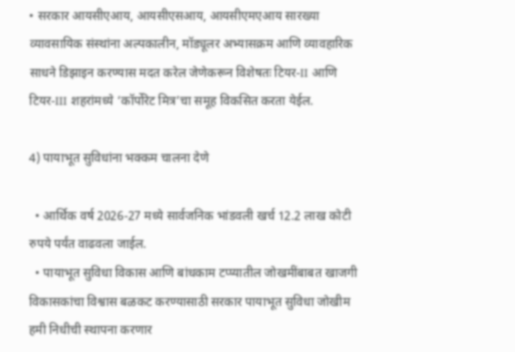• सरकार आयसीएआय, आयसीएसआय, आयसीएमएआय सारख्या व्यावसायिक संस्थांना अल्पकालीन, मॉड्यूलर अभ्यासक्रम आणि व्यावहारिक साधने डिझाइन करण्यास मदत करेल जेणेकरून विशेषतः टियर-II आणि टियर-III शहरांमध्ये ‘कॉर्पोरेट मित्र’चा समूह विकसित करता येईल.

4) पायाभूत सुविधांना भक्कम चालना देणे

  • आर्थिक वर्ष 2026-27 मध्ये सार्वजनिक भांडवली खर्च 12.2 लाख कोटी रुपये पर्यंत वाढवला जाईल.
  • पायाभूत सुविधा विकास आणि बांधकाम टप्प्यातील जोखमींबाबत खाजगी विकासकांचा विश्वास बळकट करण्यासाठी सरकार पायाभूत सुविधा जोखीम हमी निधीची स्थापना करणार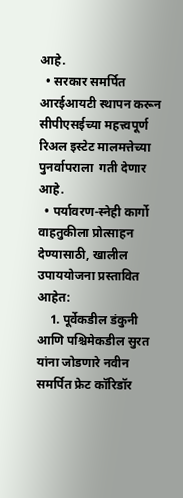आहे.
  • सरकार समर्पित आरईआयटी स्थापन करून सीपीएसईच्या महत्त्वपूर्ण रिअल इस्टेट मालमत्तेच्या पुनर्वापराला  गती देणार आहे.
  • पर्यावरण-स्नेही कार्गो वाहतुकीला प्रोत्साहन देण्यासाठी, खालील उपाययोजना प्रस्तावित आहेत:
    1. पूर्वेकडील डंकुनी आणि पश्चिमेकडील सुरत यांना जोडणारे नवीन समर्पित फ्रेट कॉरिडॉर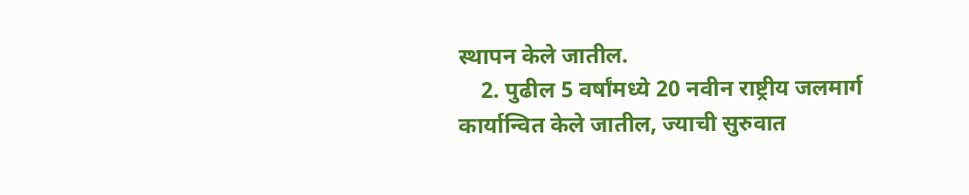स्थापन केले जातील.
    2. पुढील 5 वर्षांमध्ये 20 नवीन राष्ट्रीय जलमार्ग  कार्यान्वित केले जातील, ज्याची सुरुवात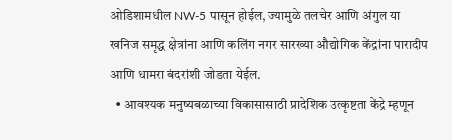ओडिशामधील NW-5 पासून होईल, ज्यामुळे तलचेर आणि अंगुल या खनिज समृद्ध क्षेत्रांना आणि कलिंग नगर सारख्या औद्योगिक केंद्रांना पारादीप आणि धामरा बंदरांशी जोडता येईल.
  • आवश्यक मनुष्यबळाच्या विकासासाठी प्रादेशिक उत्कृष्टता केंद्रे म्हणून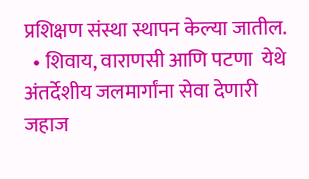प्रशिक्षण संस्था स्थापन केल्या जातील.
  • शिवाय, वाराणसी आणि पटणा  येथे अंतर्देशीय जलमार्गांना सेवा देणारी जहाज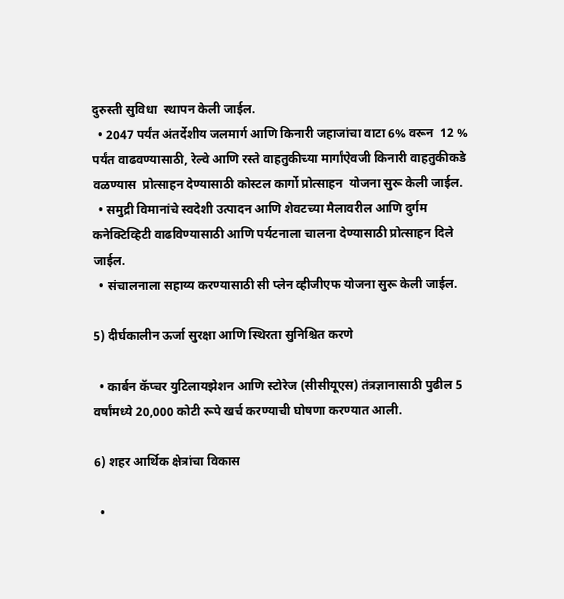दुरुस्ती सुविधा  स्थापन केली जाईल.
  • 2047 पर्यंत अंतर्देशीय जलमार्ग आणि किनारी जहाजांचा वाटा 6% वरून  12 % पर्यंत वाढवण्यासाठी, रेल्वे आणि रस्ते वाहतुकीच्या मार्गांऐवजी किनारी वाहतुकीकडे वळण्यास  प्रोत्साहन देण्यासाठी कोस्टल कार्गो प्रोत्साहन  योजना सुरू केली जाईल.
  • समुद्री विमानांचे स्वदेशी उत्पादन आणि शेवटच्या मैलावरील आणि दुर्गम कनेक्टिव्हिटी वाढविण्यासाठी आणि पर्यटनाला चालना देण्यासाठी प्रोत्साहन दिले जाईल.
  • संचालनाला सहाय्य करण्यासाठी सी प्लेन व्हीजीएफ योजना सुरू केली जाईल.

5) दीर्घकालीन ऊर्जा सुरक्षा आणि स्थिरता सुनिश्चित करणे

  • कार्बन कॅप्चर युटिलायझेशन आणि स्टोरेज (सीसीयूएस) तंत्रज्ञानासाठी पुढील 5 वर्षांमध्ये 20,000 कोटी रूपे खर्च करण्याची घोषणा करण्यात आली.

6) शहर आर्थिक क्षेत्रांचा विकास

  •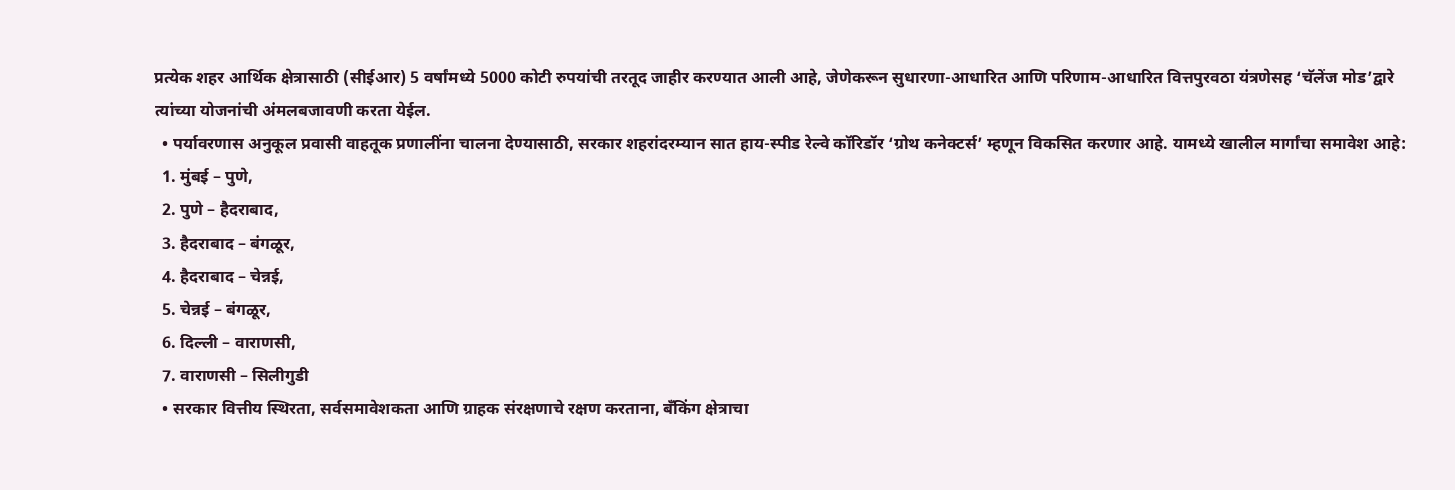प्रत्येक शहर आर्थिक क्षेत्रासाठी (सीईआर) 5 वर्षांमध्ये 5000 कोटी रुपयांची तरतूद जाहीर करण्यात आली आहे, जेणेकरून सुधारणा-आधारित आणि परिणाम-आधारित वित्तपुरवठा यंत्रणेसह ‘चॅलेंज मोड’द्वारे त्यांच्या योजनांची अंमलबजावणी करता येईल.
  • पर्यावरणास अनुकूल प्रवासी वाहतूक प्रणालींना चालना देण्यासाठी, सरकार शहरांदरम्यान सात हाय-स्पीड रेल्वे कॉरिडॉर ‘ग्रोथ कनेक्टर्स’ म्हणून विकसित करणार आहे. यामध्ये खालील मार्गांचा समावेश आहे:
  1. मुंबई – पुणे,
  2. पुणे – हैदराबाद,
  3. हैदराबाद – बंगळूर,
  4. हैदराबाद – चेन्नई,
  5. चेन्नई – बंगळूर,
  6. दिल्ली – वाराणसी,
  7. वाराणसी – सिलीगुडी
  • सरकार वित्तीय स्थिरता, सर्वसमावेशकता आणि ग्राहक संरक्षणाचे रक्षण करताना, बँकिंग क्षेत्राचा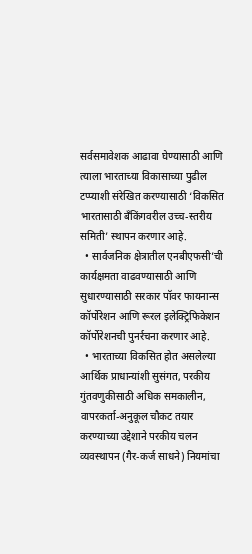सर्वसमावेशक आढावा घेण्यासाठी आणि त्याला भारताच्या विकासाच्या पुढील टप्प्याशी संरेखित करण्यासाठी ‘विकसित भारतासाठी बँकिंगवरील उच्च-स्तरीय समिती’ स्थापन करणार आहे.
  • सार्वजनिक क्षेत्रातील एनबीएफसी’ची कार्यक्षमता वाढवण्यासाठी आणि सुधारण्यासाठी सरकार पॉवर फायनान्स कॉर्पोरेशन आणि रूरल इलेक्ट्रिफिकेशन कॉर्पोरेशनची पुनर्रचना करणार आहे.
  • भारताच्या विकसित होत असलेल्या आर्थिक प्राधान्यांशी सुसंगत, परकीय गुंतवणुकीसाठी अधिक समकालीन, वापरकर्ता-अनुकूल चौकट तयार करण्याच्या उद्देशाने परकीय चलन व्यवस्थापन (गैर-कर्ज साधने) नियमांचा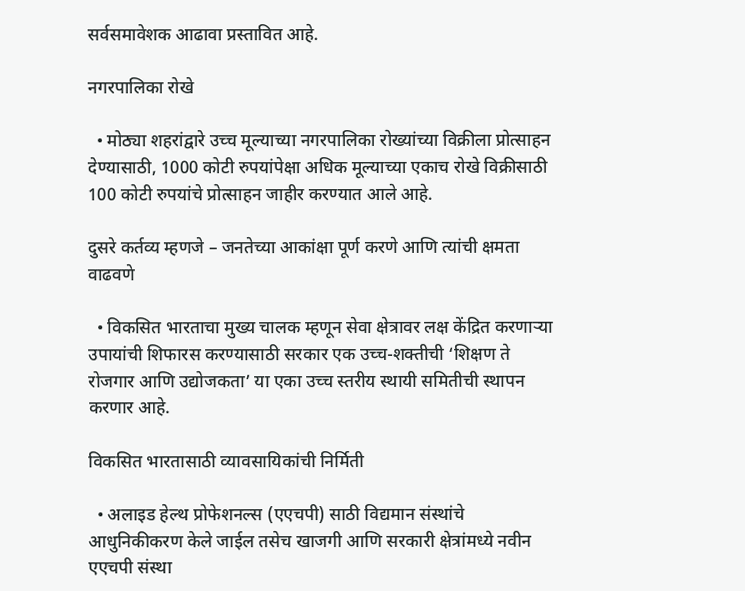सर्वसमावेशक आढावा प्रस्तावित आहे.

नगरपालिका रोखे

  • मोठ्या शहरांद्वारे उच्च मूल्याच्या नगरपालिका रोख्यांच्या विक्रीला प्रोत्साहन देण्यासाठी, 1000 कोटी रुपयांपेक्षा अधिक मूल्याच्या एकाच रोखे विक्रीसाठी 100 कोटी रुपयांचे प्रोत्साहन जाहीर करण्यात आले आहे.

दुसरे कर्तव्य म्हणजे – जनतेच्या आकांक्षा पूर्ण करणे आणि त्यांची क्षमता वाढवणे

  • विकसित भारताचा मुख्य चालक म्हणून सेवा क्षेत्रावर लक्ष केंद्रित करणाऱ्या उपायांची शिफारस करण्यासाठी सरकार एक उच्च-शक्तीची ‘शिक्षण ते रोजगार आणि उद्योजकता’ या एका उच्च स्तरीय स्थायी समितीची स्थापन करणार आहे.

विकसित भारतासाठी व्यावसायिकांची निर्मिती

  • अलाइड हेल्थ प्रोफेशनल्स (एएचपी) साठी विद्यमान संस्थांचे आधुनिकीकरण केले जाईल तसेच खाजगी आणि सरकारी क्षेत्रांमध्ये नवीन एएचपी संस्था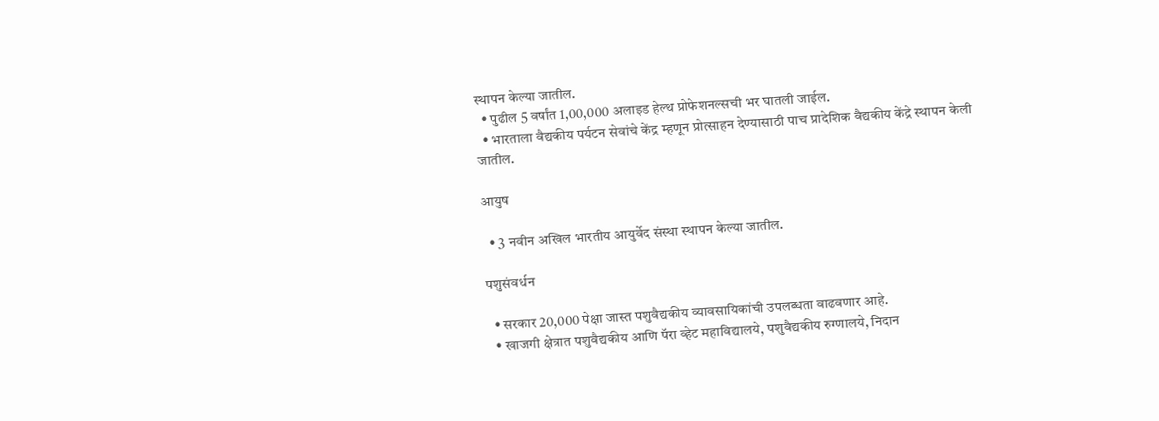स्थापन केल्या जातील.
  • पुढील 5 वर्षांत 1,00,000 अलाइड हेल्थ प्रोफेशनल्सची भर घातली जाईल.
  • भारताला वैद्यकीय पर्यटन सेवांचे केंद्र म्हणून प्रोत्साहन देण्यासाठी पाच प्रादेशिक वैद्यकीय केंद्रे स्थापन केली जातील.

आयुष

  • 3 नवीन अखिल भारतीय आयुर्वेद संस्था स्थापन केल्या जातील.

पशुसंवर्धन

  • सरकार 20,000 पेक्षा जास्त पशुवैद्यकीय व्यावसायिकांची उपलब्धता वाढवणार आहे.
  • खाजगी क्षेत्रात पशुवैद्यकीय आणि पॅरा व्हेट महाविद्यालये, पशुवैद्यकीय रुग्णालये, निदान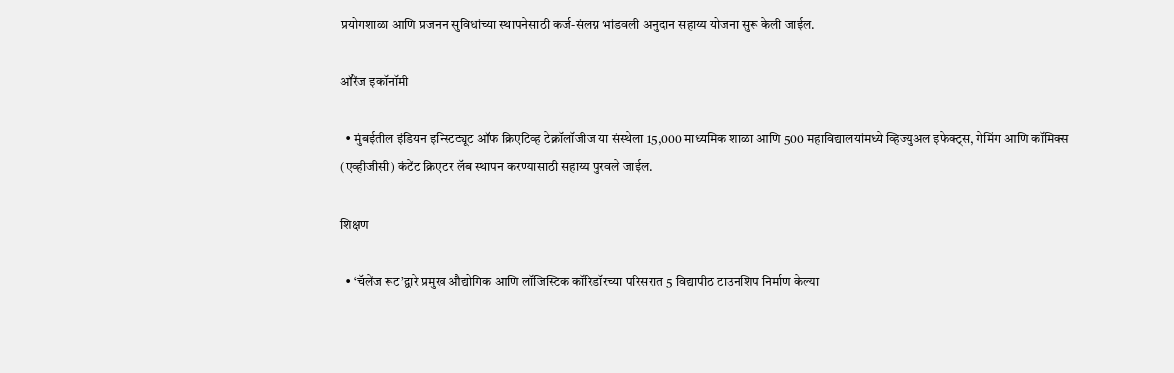प्रयोगशाळा आणि प्रजनन सुविधांच्या स्थापनेसाठी कर्ज-संलग्न भांडवली अनुदान सहाय्य योजना सुरू केली जाईल.

ऑरेंज इकॉनॉमी

  • मुंबईतील इंडियन इन्स्टिट्यूट ऑफ क्रिएटिव्ह टेक्नॉलॉजीज या संस्थेला 15,000 माध्यमिक शाळा आणि 500 महाविद्यालयांमध्ये व्हिज्युअल इफेक्ट्स, गेमिंग आणि कॉमिक्स (एव्हीजीसी) कंटेंट क्रिएटर लॅब स्थापन करण्यासाठी सहाय्य पुरवले जाईल.

शिक्षण

  • ‘चॅलेंज रूट’द्वारे प्रमुख औद्योगिक आणि लॉजिस्टिक कॉरिडॉरच्या परिसरात 5 विद्यापीठ टाउनशिप निर्माण केल्या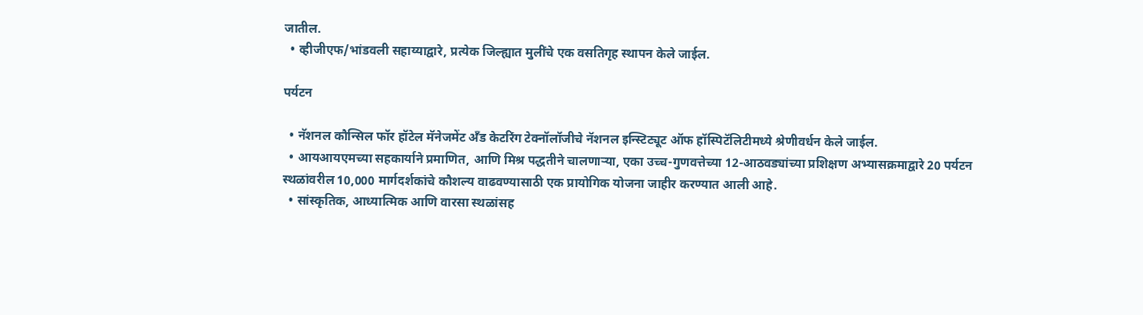जातील.
  • व्हीजीएफ/भांडवली सहाय्याद्वारे, प्रत्येक जिल्ह्यात मुलींचे एक वसतिगृह स्थापन केले जाईल.

पर्यटन

  • नॅशनल कौन्सिल फॉर हॉटेल मॅनेजमेंट अँड केटरिंग टेक्नॉलॉजीचे नॅशनल इन्स्टिट्यूट ऑफ हॉस्पिटॅलिटीमध्ये श्रेणीवर्धन केले जाईल.
  • आयआयएमच्या सहकार्याने प्रमाणित, आणि मिश्र पद्धतीने चालणाऱ्या, एका उच्च-गुणवत्तेच्या 12-आठवड्यांच्या प्रशिक्षण अभ्यासक्रमाद्वारे 20 पर्यटन स्थळांवरील 10,000 मार्गदर्शकांचे कौशल्य वाढवण्यासाठी एक प्रायोगिक योजना जाहीर करण्यात आली आहे.
  • सांस्कृतिक, आध्यात्मिक आणि वारसा स्थळांसह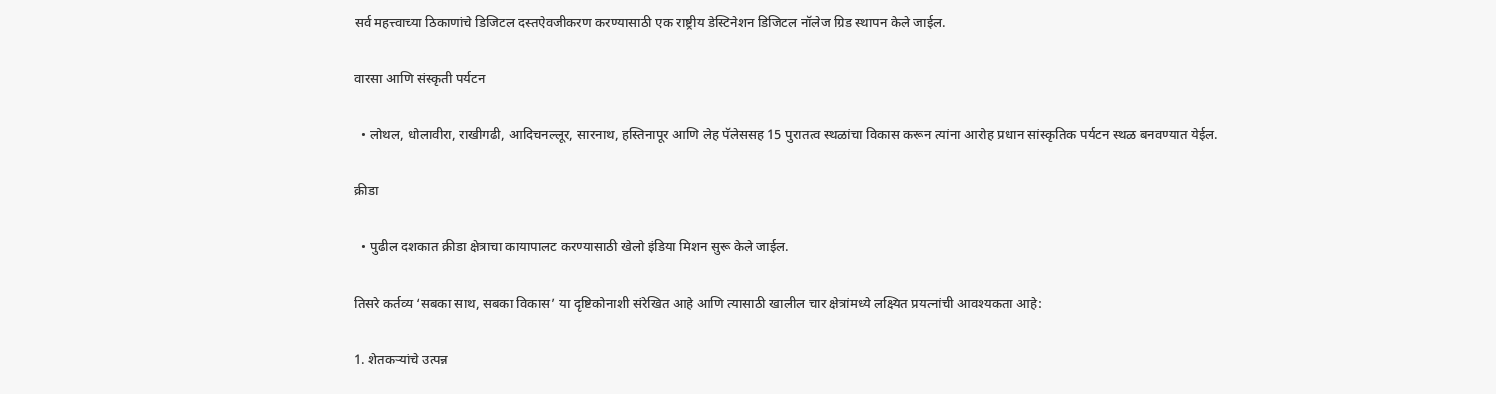सर्व महत्त्वाच्या ठिकाणांचे डिजिटल दस्तऐवजीकरण करण्यासाठी एक राष्ट्रीय डेस्टिनेशन डिजिटल नॉलेज ग्रिड स्थापन केले जाईल.

वारसा आणि संस्कृती पर्यटन

  • लोथल, धोलावीरा, राखीगढी, आदिचनल्लूर, सारनाथ, हस्तिनापूर आणि लेह पॅलेससह 15 पुरातत्व स्थळांचा विकास करून त्यांना आरोह प्रधान सांस्कृतिक पर्यटन स्थळ बनवण्यात येईल.

क्रीडा

  • पुढील दशकात क्रीडा क्षेत्राचा कायापालट करण्यासाठी खेलो इंडिया मिशन सुरू केले जाईल.

तिसरे कर्तव्य ‘सबका साथ, सबका विकास’ या दृष्टिकोनाशी संरेखित आहे आणि त्यासाठी खालील चार क्षेत्रांमध्ये लक्ष्यित प्रयत्नांची आवश्यकता आहे:

1. शेतकऱ्यांचे उत्पन्न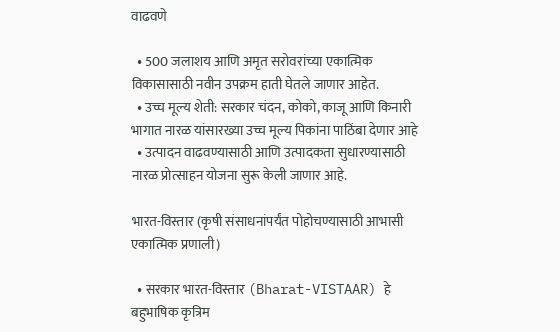वाढवणे

  • 500 जलाशय आणि अमृत सरोवरांच्या एकात्मिक विकासासाठी नवीन उपक्रम हाती घेतले जाणार आहेत.
  • उच्च मूल्य शेती: सरकार चंदन, कोको, काजू आणि किनारी भागात नारळ यांसारख्या उच्च मूल्य पिकांना पाठिंबा देणार आहे
  • उत्पादन वाढवण्यासाठी आणि उत्पादकता सुधारण्यासाठी नारळ प्रोत्साहन योजना सुरू केली जाणार आहे.

भारत-विस्तार (कृषी संसाधनांपर्यंत पोहोचण्यासाठी आभासी एकात्मिक प्रणाली)

  • सरकार भारत-विस्तार (Bharat-VISTAAR) हे बहुभाषिक कृत्रिम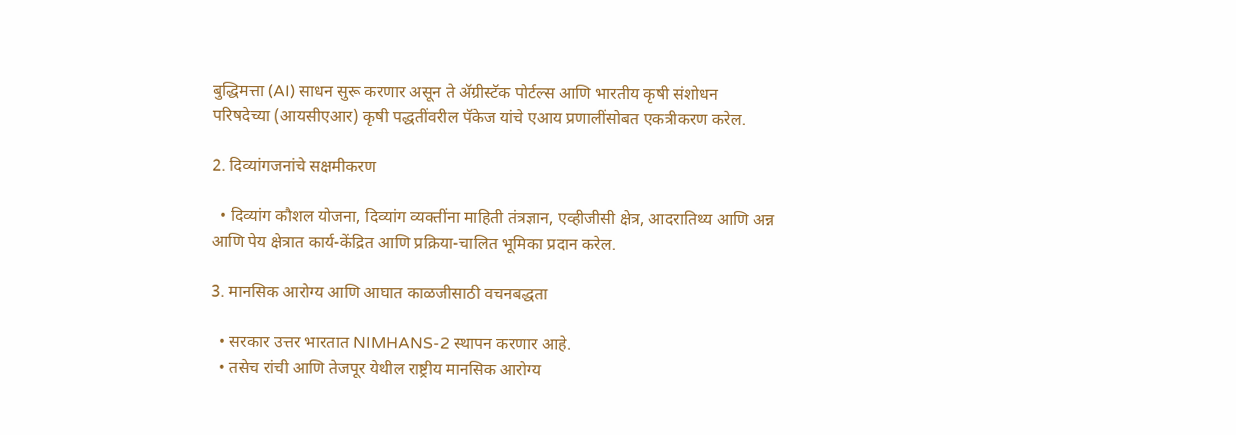बुद्धिमत्ता (AI) साधन सुरू करणार असून ते अ‍ॅग्रीस्टॅक पोर्टल्स आणि भारतीय कृषी संशोधन परिषदेच्या (आयसीएआर) कृषी पद्धतींवरील पॅकेज यांचे एआय प्रणालींसोबत एकत्रीकरण करेल.

2. दिव्यांगजनांचे सक्षमीकरण

  • दिव्यांग कौशल योजना, दिव्यांग व्यक्तींना माहिती तंत्रज्ञान, एव्हीजीसी क्षेत्र, आदरातिथ्य आणि अन्न आणि पेय क्षेत्रात कार्य-केंद्रित आणि प्रक्रिया-चालित भूमिका प्रदान करेल.

3. मानसिक आरोग्य आणि आघात काळजीसाठी वचनबद्धता

  • सरकार उत्तर भारतात NIMHANS-2 स्थापन करणार आहे.
  • तसेच रांची आणि तेजपूर येथील राष्ट्रीय मानसिक आरोग्य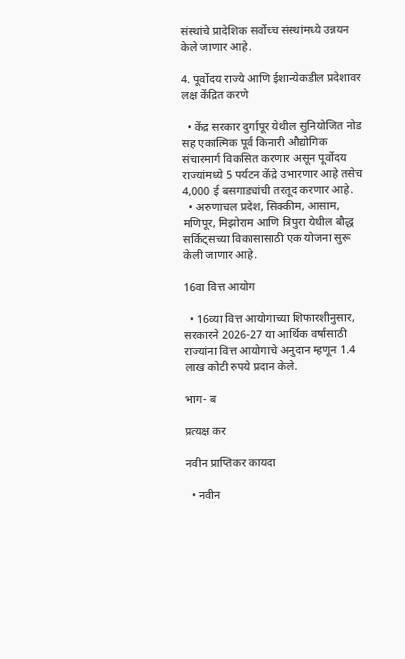संस्थांचे प्रादेशिक सर्वोच्च संस्थांमध्ये उन्नयन केले जाणार आहे.

4. पूर्वोदय राज्ये आणि ईशान्येकडील प्रदेशावर लक्ष केंद्रित करणे

  • केंद्र सरकार दुर्गापूर येथील सुनियोजित नोड सह एकात्मिक पूर्व किनारी औद्योगिक संचारमार्ग विकसित करणार असून पूर्वोदय राज्यांमध्ये 5 पर्यटन केंद्रे उभारणार आहे तसेच 4,000 ई बसगाड्यांची तरतूद करणार आहे.
  • अरुणाचल प्रदेश, सिक्कीम, आसाम, मणिपूर, मिझोराम आणि त्रिपुरा येथील बौद्ध सर्किट्सच्या विकासासाठी एक योजना सुरू केली जाणार आहे.

16वा वित्त आयोग

  • 16व्या वित्त आयोगाच्या शिफारशीनुसार, सरकारने 2026-27 या आर्थिक वर्षासाठी राज्यांना वित्त आयोगाचे अनुदान म्हणून 1.4 लाख कोटी रुपये प्रदान केले.

भाग- ब

प्रत्यक्ष कर

नवीन प्राप्तिकर कायदा

  • नवीन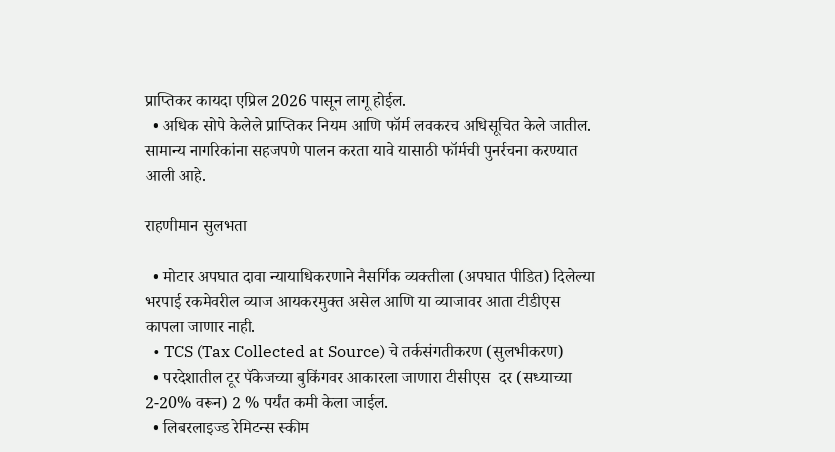प्राप्तिकर कायदा एप्रिल 2026 पासून लागू होईल.
  • अधिक सोपे केलेले प्राप्तिकर नियम आणि फॉर्म लवकरच अधिसूचित केले जातील. सामान्य नागरिकांना सहजपणे पालन करता यावे यासाठी फॉर्मची पुनर्रचना करण्यात आली आहे.

राहणीमान सुलभता

  • मोटार अपघात दावा न्यायाधिकरणाने नैसर्गिक व्यक्तीला (अपघात पीडित) दिलेल्या भरपाई रकमेवरील व्याज आयकरमुक्त असेल आणि या व्याजावर आता टीडीएस कापला जाणार नाही.
  • TCS (Tax Collected at Source) चे तर्कसंगतीकरण (सुलभीकरण)
  • परदेशातील टूर पॅकेजच्या बुकिंगवर आकारला जाणारा टीसीएस  दर (सध्याच्या 2-20% वरून) 2 % पर्यंत कमी केला जाईल.
  • लिबरलाइज्ड रेमिटन्स स्कीम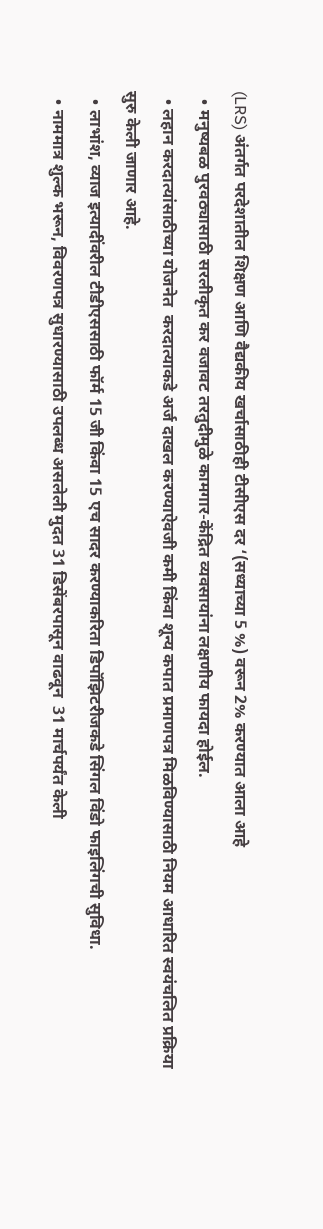(LRS) अंतर्गत परदेशातील शिक्षण आणि वैद्यकीय खर्चासाठीही टीसीएस दर ‘(सध्याच्या 5 %) वरून 2% करण्यात आला आहे
  • मनुष्यबळ पुरवठ्यासाठी सरलीकृत कर वजावट तरतुदीमुळे कामगार-केंद्रित व्यवसायांना लक्षणीय फायदा होईल.
  • लहान करदात्यांसाठीच्या योजनेत  करदात्याकडे अर्ज दाखल करण्याऐवजी कमी किंवा शून्य कपात प्रमाणपत्र मिळविण्यासाठी नियम आधारित स्वयंचलित प्रक्रिया सुरु केली जाणार आहे.
  • लाभांश, व्याज इत्यादींवरील टीडीएससाठी फॉर्म 15 जी किंवा 15 एच सादर करण्याकरिता डिपॉझिटरीजकडे सिंगल विंडो फाइलिंगची सुविधा.
  • नाममात्र शुल्क भरून, विवरणपत्र सुधारण्यासाठी उपलब्ध असलेली मुदत 31 डिसेंबरपासून वाढवून  31 मार्चपर्यंत केली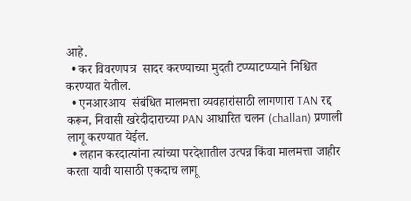आहे.
  • कर विवरणपत्र  सादर करण्याच्या मुदती टप्प्याटप्प्याने निश्चित करण्यात येतील.
  • एनआरआय  संबंधित मालमत्ता व्यवहारांसाठी लागणारा TAN रद्द करून, निवासी खरेदीदाराच्या PAN आधारित चलन (challan) प्रणाली लागू करण्यात येईल.
  • लहान करदात्यांना त्यांच्या परदेशातील उत्पन्न किंवा मालमत्ता जाहीर करता यावी यासाठी एकदाच लागू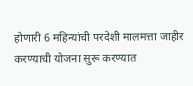होणारी 6 महिन्यांची परदेशी मालमत्ता जाहीर करण्याची योजना सुरू करण्यात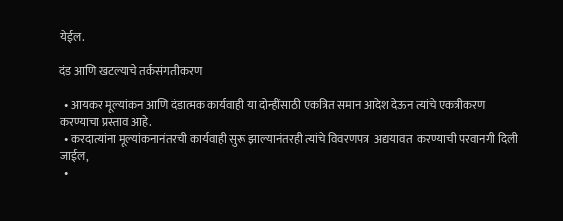येईल.

दंड आणि खटल्याचे तर्कसंगतीकरण

  • आयकर मूल्यांकन आणि दंडात्मक कार्यवाही या दोन्हींसाठी एकत्रित समान आदेश देऊन त्यांचे एकत्रीकरण करण्याचा प्रस्ताव आहे.
  • करदात्यांना मूल्यांकनानंतरची कार्यवाही सुरू झाल्यानंतरही त्यांचे विवरणपत्र  अद्ययावत  करण्याची परवानगी दिली जाईल,
  •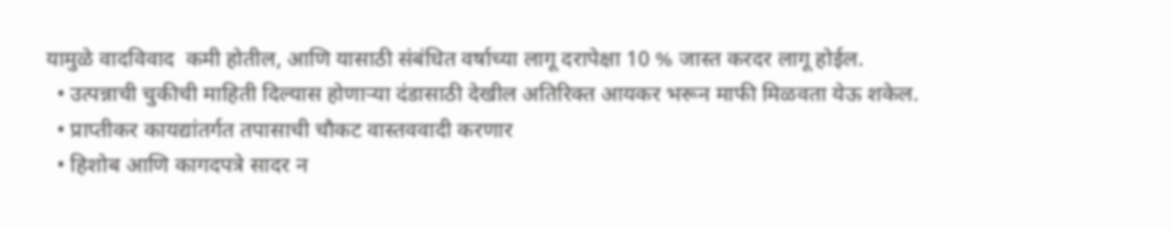यामुळे वादविवाद  कमी होतील, आणि यासाठी संबंधित वर्षाच्या लागू दरापेक्षा 10 % जास्त करदर लागू होईल.
  • उत्पन्नाची चुकीची माहिती दिल्यास होणाऱ्या दंडासाठी देखील अतिरिक्त आयकर भरून माफी मिळवता येऊ शकेल.
  • प्राप्तीकर कायद्यांतर्गत तपासाची चौकट वास्तववादी करणार
  • हिशोब आणि कागदपत्रे सादर न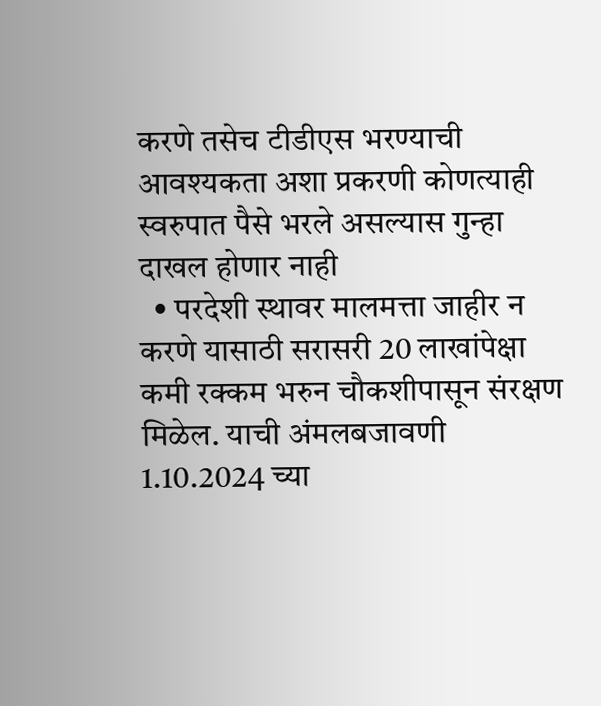करणे तसेच टीडीएस भरण्याची आवश्यकता अशा प्रकरणी कोणत्याही स्वरुपात पैसे भरले असल्यास गुन्हा दाखल होणार नाही
  • परदेशी स्थावर मालमत्ता जाहीर न करणे यासाठी सरासरी 20 लाखांपेक्षा कमी रक्कम भरुन चौकशीपासून संरक्षण मिळेल. याची अंमलबजावणी 1.10.2024 च्या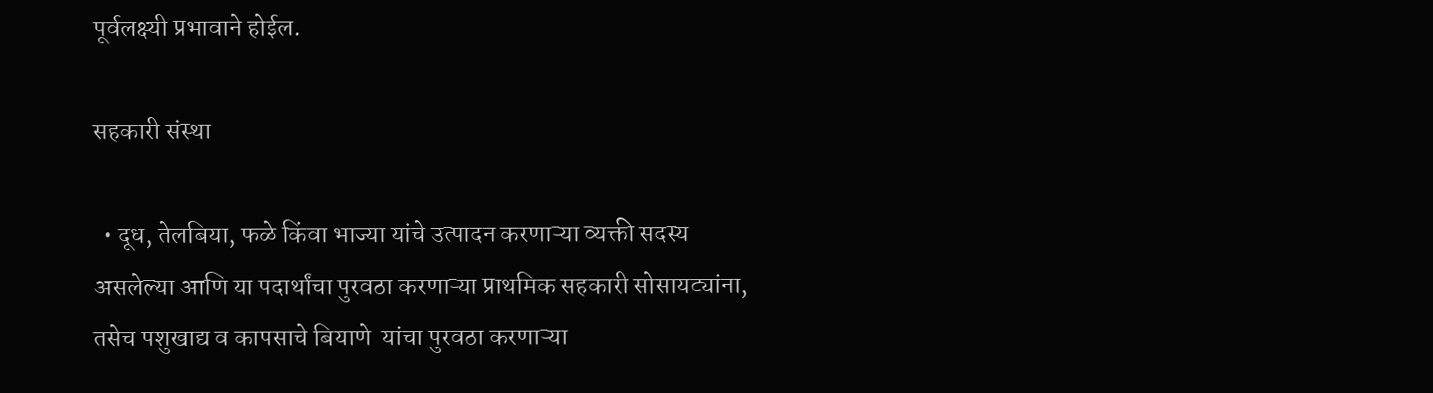पूर्वलक्ष्यी प्रभावाने होईल.

सहकारी संस्था

  • दूध, तेलबिया, फळे किंवा भाज्या यांचे उत्पादन करणाऱ्या व्यक्ती सदस्य असलेल्या आणि या पदार्थांचा पुरवठा करणाऱ्या प्राथमिक सहकारी सोसायट्यांना, तसेच पशुखाद्य व कापसाचे बियाणे  यांचा पुरवठा करणाऱ्या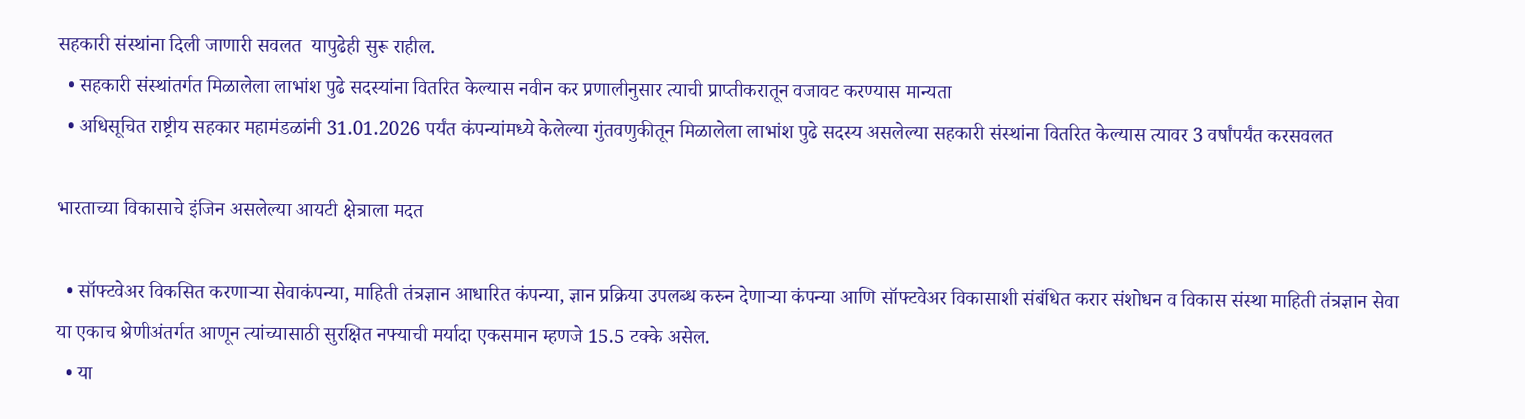सहकारी संस्थांना दिली जाणारी सवलत  यापुढेही सुरू राहील.
  • सहकारी संस्थांतर्गत मिळालेला लाभांश पुढे सदस्यांना वितरित केल्यास नवीन कर प्रणालीनुसार त्याची प्राप्तीकरातून वजावट करण्यास मान्यता
  • अधिसूचित राष्ट्रीय सहकार महामंडळांनी 31.01.2026 पर्यंत कंपन्यांमध्ये केलेल्या गुंतवणुकीतून मिळालेला लाभांश पुढे सदस्य असलेल्या सहकारी संस्थांना वितरित केल्यास त्यावर 3 वर्षांपर्यंत करसवलत

भारताच्या विकासाचे इंजिन असलेल्या आयटी क्षेत्राला मदत

  • सॉफ्टवेअर विकसित करणाऱ्या सेवाकंपन्या, माहिती तंत्रज्ञान आधारित कंपन्या, ज्ञान प्रक्रिया उपलब्ध करुन देणाऱ्या कंपन्या आणि सॉफ्टवेअर विकासाशी संबंधित करार संशोधन व विकास संस्था माहिती तंत्रज्ञान सेवा या एकाच श्रेणीअंतर्गत आणून त्यांच्यासाठी सुरक्षित नफ्याची मर्यादा एकसमान म्हणजे 15.5 टक्के असेल.
  • या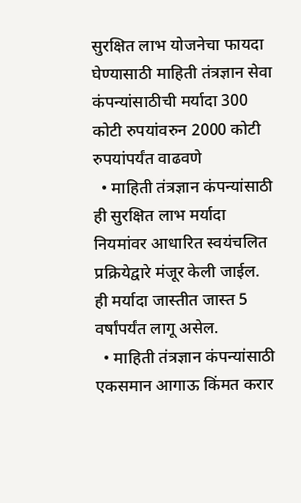सुरक्षित लाभ योजनेचा फायदा घेण्यासाठी माहिती तंत्रज्ञान सेवा कंपन्यांसाठीची मर्यादा 300 कोटी रुपयांवरुन 2000 कोटी रुपयांपर्यंत वाढवणे
  • माहिती तंत्रज्ञान कंपन्यांसाठी ही सुरक्षित लाभ मर्यादा नियमांवर आधारित स्वयंचलित प्रक्रियेद्वारे मंजूर केली जाईल. ही मर्यादा जास्तीत जास्त 5 वर्षांपर्यंत लागू असेल.
  • माहिती तंत्रज्ञान कंपन्यांसाठी एकसमान आगाऊ किंमत करार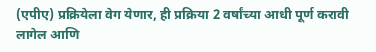(एपीए) प्रक्रियेला वेग येणार, ही प्रक्रिया 2 वर्षांच्या आधी पूर्ण करावी लागेल आणि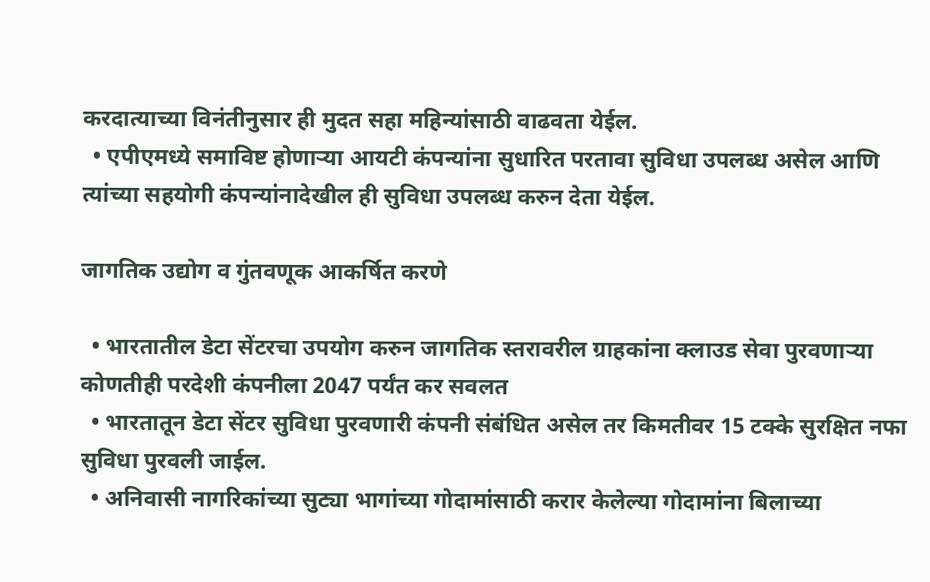करदात्याच्या विनंतीनुसार ही मुदत सहा महिन्यांसाठी वाढवता येईल.
  • एपीएमध्ये समाविष्ट होणाऱ्या आयटी कंपन्यांना सुधारित परतावा सुविधा उपलब्ध असेल आणि त्यांच्या सहयोगी कंपन्यांनादेखील ही सुविधा उपलब्ध करुन देता येईल.

जागतिक उद्योग व गुंतवणूक आकर्षित करणे

  • भारतातील डेटा सेंटरचा उपयोग करुन जागतिक स्तरावरील ग्राहकांना क्लाउड सेवा पुरवणाऱ्या कोणतीही परदेशी कंपनीला 2047 पर्यंत कर सवलत
  • भारतातून डेटा सेंटर सुविधा पुरवणारी कंपनी संबंधित असेल तर किमतीवर 15 टक्के सुरक्षित नफा सुविधा पुरवली जाईल.
  • अनिवासी नागरिकांच्या सुट्या भागांच्या गोदामांसाठी करार केलेल्या गोदामांना बिलाच्या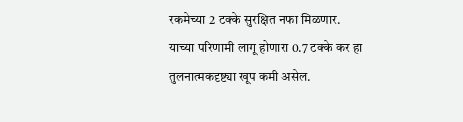रकमेच्या 2 टक्के सुरक्षित नफा मिळणार. याच्या परिणामी लागू होणारा 0.7 टक्के कर हा तुलनात्मकदृष्ट्या खूप कमी असेल.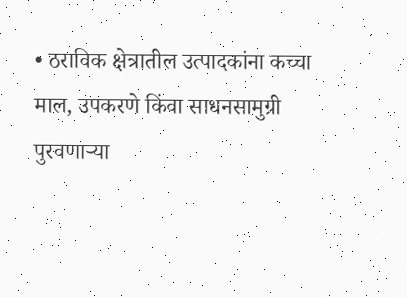• ठराविक क्षेत्रातील उत्पादकांना कच्चा माल, उपकरणे किंवा साधनसामुग्री पुरवणाऱ्या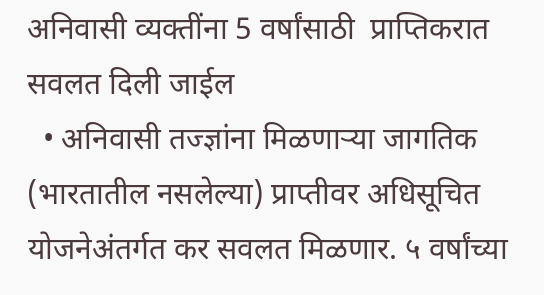अनिवासी व्यक्तींना 5 वर्षांसाठी  प्राप्तिकरात सवलत दिली जाईल
  • अनिवासी तज्ज्ञांना मिळणाऱ्या जागतिक (भारतातील नसलेल्या) प्राप्तीवर अधिसूचित योजनेअंतर्गत कर सवलत मिळणार. ५ वर्षांच्या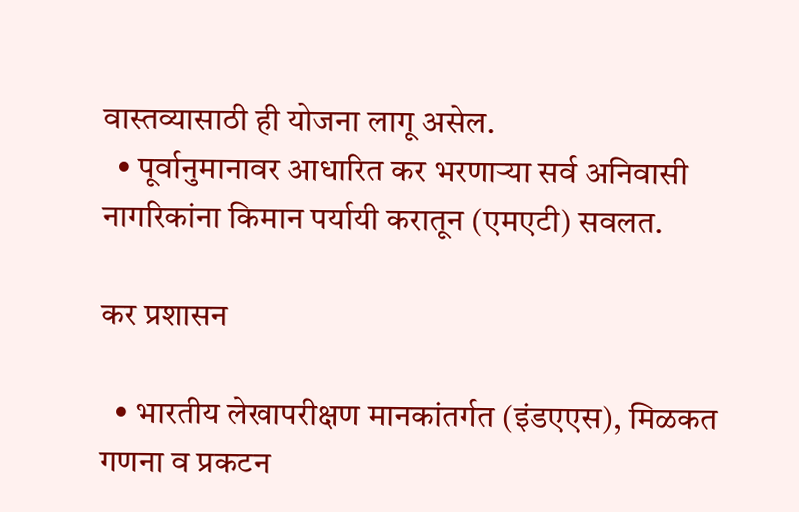वास्तव्यासाठी ही योजना लागू असेल.
  • पूर्वानुमानावर आधारित कर भरणाऱ्या सर्व अनिवासी नागरिकांना किमान पर्यायी करातून (एमएटी) सवलत.

कर प्रशासन

  • भारतीय लेखापरीक्षण मानकांतर्गत (इंडएएस), मिळकत गणना व प्रकटन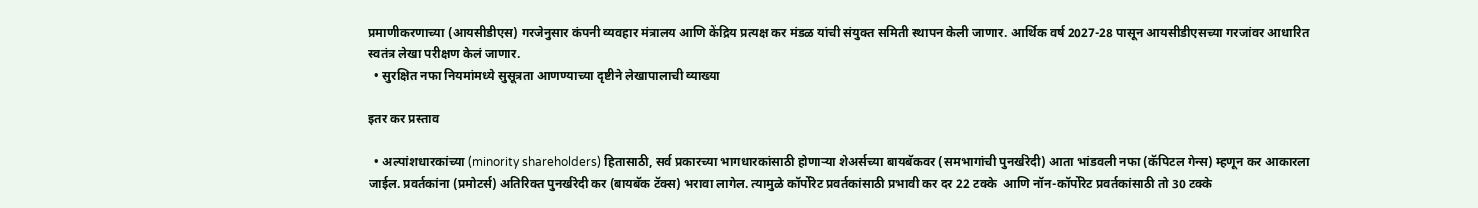प्रमाणीकरणाच्या (आयसीडीएस) गरजेनुसार कंपनी व्यवहार मंत्रालय आणि केंद्रिय प्रत्यक्ष कर मंडळ यांची संयुक्त समिती स्थापन केली जाणार. आर्थिक वर्ष 2027-28 पासून आयसीडीएसच्या गरजांवर आधारित स्वतंत्र लेखा परीक्षण केलं जाणार.
  • सुरक्षित नफा नियमांमध्ये सुसूत्रता आणण्याच्या दृष्टीने लेखापालाची व्याख्या

इतर कर प्रस्ताव

  • अल्पांशधारकांच्या (minority shareholders) हितासाठी, सर्व प्रकारच्या भागधारकांसाठी होणाऱ्या शेअर्सच्या बायबॅकवर (समभागांची पुनर्खरेदी) आता भांडवली नफा (कॅपिटल गेन्स) म्हणून कर आकारला जाईल. प्रवर्तकांना (प्रमोटर्स) अतिरिक्त पुनर्खरेदी कर (बायबॅक टॅक्स) भरावा लागेल. त्यामुळे कॉर्पोरेट प्रवर्तकांसाठी प्रभावी कर दर 22 टक्के  आणि नॉन-कॉर्पोरेट प्रवर्तकांसाठी तो 30 टक्के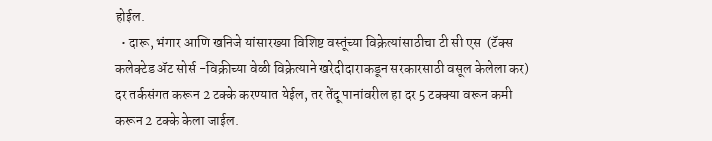होईल.
  • दारू, भंगार आणि खनिजे यांसारख्या विशिष्ट वस्तूंच्या विक्रेत्यांसाठीचा टी सी एस  (टॅक्स कलेक्टेड ॲट सोर्स -विक्रीच्या वेळी विक्रेत्याने खरेदीदाराकडून सरकारसाठी वसूल केलेला कर) दर तर्कसंगत करून 2 टक्के करण्यात येईल, तर तेंदू पानांवरील हा दर 5 टक्क्या वरून कमी करून 2 टक्के केला जाईल.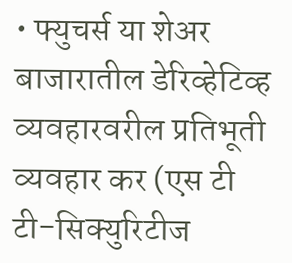• फ्युचर्स या शेअर बाजारातील डेरिव्हेटिव्ह व्यवहारवरील प्रतिभूती व्यवहार कर (एस टी टी-सिक्युरिटीज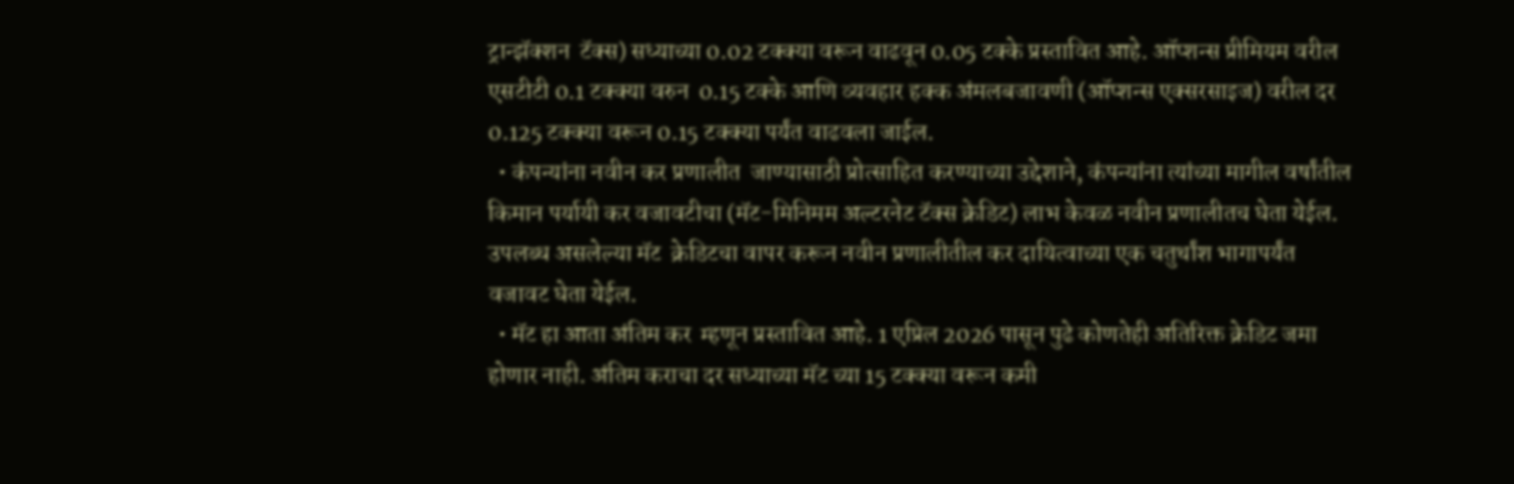ट्रान्झॅक्शन  टॅक्स) सध्याच्या 0.02 टक्क्या वरून वाढवून 0.05 टक्के प्रस्तावित आहे. ऑप्शन्स प्रीमियम वरील एसटीटी 0.1 टक्क्या वरुन  0.15 टक्के आणि व्यवहार हक्क अंमलबजावणी (ऑप्शन्स एक्सरसाइज) वरील दर 0.125 टक्क्या वरून 0.15 टक्क्या पर्यंत वाढवला जाईल.
  • कंपन्यांना नवीन कर प्रणालीत  जाण्यासाठी प्रोत्साहित करण्याच्या उद्देशाने, कंपन्यांना त्यांच्या मागील वर्षांतील किमान पर्यायी कर वजावटीचा (मॅट-मिनिमम अल्टरनेट टॅक्स क्रेडिट) लाभ केवळ नवीन प्रणालीतच घेता येईल. उपलब्ध असलेल्या मॅट  क्रेडिटचा वापर करून नवीन प्रणालीतील कर दायित्वाच्या एक चतुर्थांश भागापर्यंत वजावट घेता येईल.
  • मॅट हा आता अंतिम कर  म्हणून प्रस्तावित आहे. 1 एप्रिल 2026 पासून पुढे कोणतेही अतिरिक्त क्रेडिट जमा होणार नाही. अंतिम कराचा दर सध्याच्या मॅट च्या 15 टक्क्या वरून कमी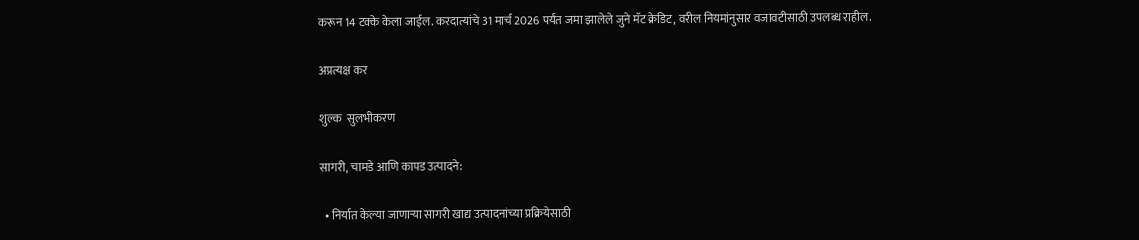करून 14 टक्के केला जाईल. करदात्यांचे 31 मार्च 2026 पर्यंत जमा झालेले जुने मॅट क्रेडिट, वरील नियमांनुसार वजावटीसाठी उपलब्ध राहील.

अप्रत्यक्ष कर

शुल्क  सुलभीकरण

सागरी, चामडे आणि कापड उत्पादने:

  • निर्यात केल्या जाणाऱ्या सागरी खाद्य उत्पादनांच्या प्रक्रियेसाठी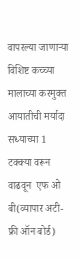वापरल्या जाणाऱ्या विशिष्ट कच्च्या मालाच्या करमुक्त आयातीची मर्यादा सध्याच्या 1 टक्क्या वरून वाढवून  एफ ओ बी(व्यापार अटी-फ्री ऑन बोर्ड)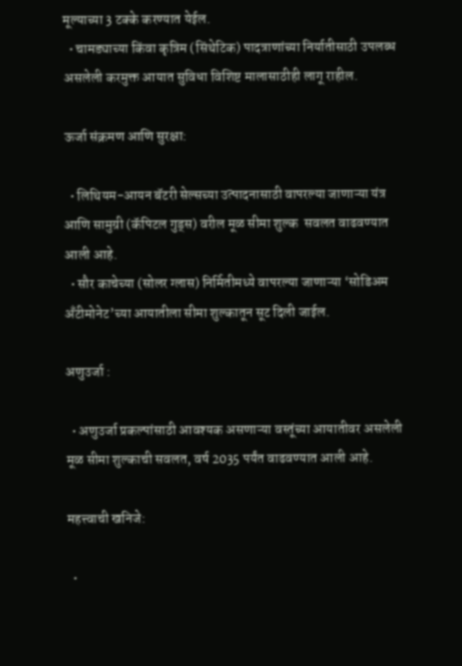मूल्याच्या 3 टक्के करण्यात येईल.
  • चामड्याच्या किंवा कृत्रिम (सिंथेटिक) पादत्राणांच्या निर्यातीसाठी उपलब्ध असलेली करमुक्त आयात सुविधा विशिष्ट मालासाठीही लागू राहील.

ऊर्जा संक्रमण आणि सुरक्षा:

  • लिथियम-आयन बॅटरी सेल्सच्या उत्पादनासाठी वापरल्या जाणाऱ्या यंत्र आणि सामुग्री (कॅपिटल गुड्स) वरील मूळ सीमा शुल्क  सवलत वाढवण्यात आली आहे.
  • सौर काचेच्या (सोलर ग्लास) निर्मितीमध्ये वापरल्या जाणाऱ्या ‘सोडिअम अँटीमोनेट’च्या आयातीला सीमा शुल्कातून सूट दिली जाईल.

अणुउर्जा :

  • अणुउर्जा प्रकल्पांसाठी आवश्यक असणाऱ्या वस्तूंच्या आयातीवर असलेली मूळ सीमा शुल्काची सवलत, वर्ष 2035 पर्यंत वाढवण्यात आली आहे.

महत्त्वाची खनिजे:

  •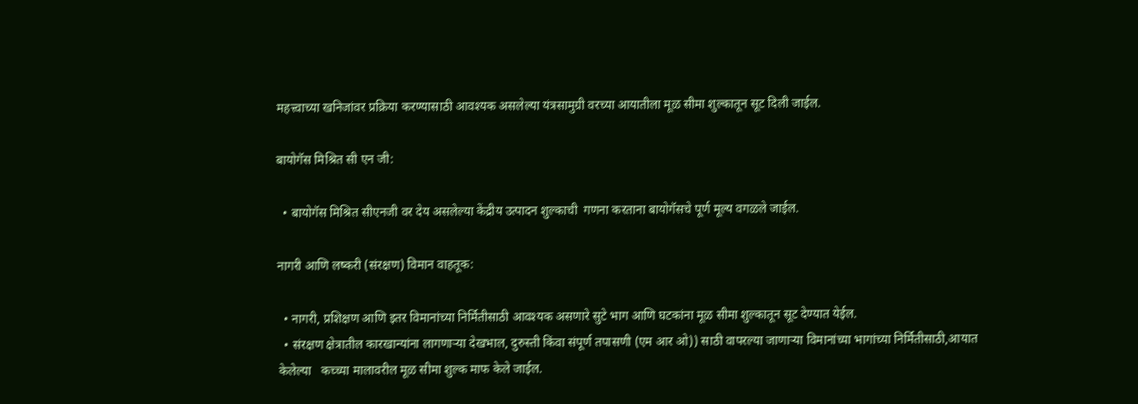महत्त्वाच्या खनिजांवर प्रक्रिया करण्यासाठी आवश्यक असलेल्या यंत्रसामुग्री वरच्या आयातीला मूळ सीमा शुल्कातून सूट दिली जाईल.

बायोगॅस मिश्रित सी एन जी:

  • बायोगॅस मिश्रित सीएनजी वर देय असलेल्या केंद्रीय उत्पादन शुल्काची  गणना करताना बायोगॅसचे पूर्ण मूल्य वगळले जाईल.

नागरी आणि लष्करी (संरक्षण) विमान वाहतूक:

  • नागरी, प्रशिक्षण आणि इतर विमानांच्या निर्मितीसाठी आवश्यक असणारे सुटे भाग आणि घटकांना मूळ सीमा शुल्कातून सूट देण्यात येईल.
  • संरक्षण क्षेत्रातील कारखान्यांना लागणाऱ्या देखभाल, दुरुस्ती किंवा संपूर्ण तपासणी (एम आर ओ)) साठी वापरल्या जाणाऱ्या विमानांच्या भागांच्या निर्मितीसाठी,आयात केलेल्या   कच्च्या मालावरील मूळ सीमा शुल्क माफ केले जाईल.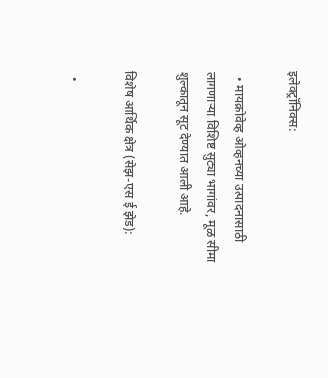इलेक्ट्रॉनिक्स:

  • मायक्रोवेव्ह ओव्हनच्या उत्पादनासाठी लागणाऱ्या विशिष्ट सुट्या भागांवर, मूळ सीमा शुल्कातून सूट देण्यात आली आहे.

विशेष आर्थिक क्षेत्र (सेझ-एस ई झेड):

  •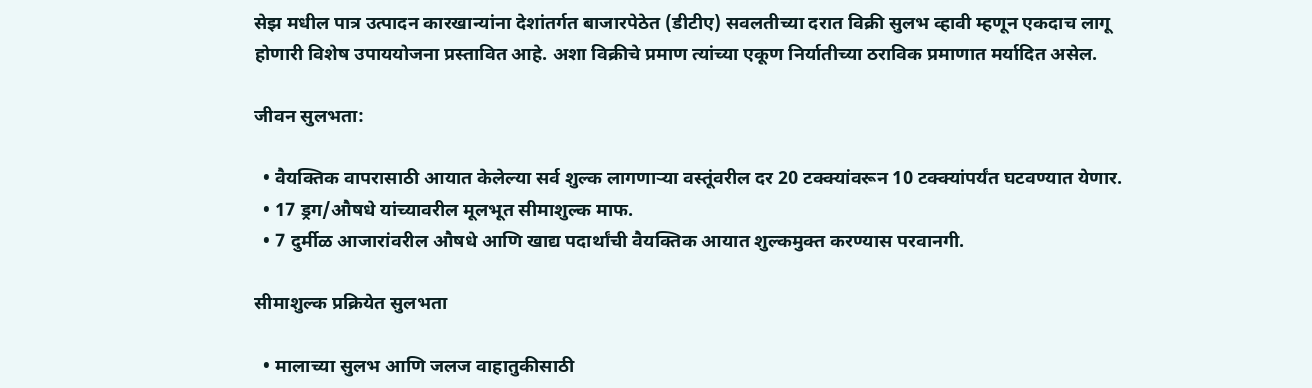सेझ मधील पात्र उत्पादन कारखान्यांना देशांतर्गत बाजारपेठेत (डीटीए) सवलतीच्या दरात विक्री सुलभ व्हावी म्हणून एकदाच लागू होणारी विशेष उपाययोजना प्रस्तावित आहे. अशा विक्रीचे प्रमाण त्यांच्या एकूण निर्यातीच्या ठराविक प्रमाणात मर्यादित असेल.

जीवन सुलभता:

  • वैयक्तिक वापरासाठी आयात केलेल्या सर्व शुल्क लागणाऱ्या वस्तूंवरील दर 20 टक्क्यांवरून 10 टक्क्यांपर्यंत घटवण्यात येणार.
  • 17 ड्रग/औषधे यांच्यावरील मूलभूत सीमाशुल्क माफ.
  • 7 दुर्मीळ आजारांवरील औषधे आणि खाद्य पदार्थांची वैयक्तिक आयात शुल्कमुक्त करण्यास परवानगी.

सीमाशुल्क प्रक्रियेत सुलभता

  • मालाच्या सुलभ आणि जलज वाहातुकीसाठी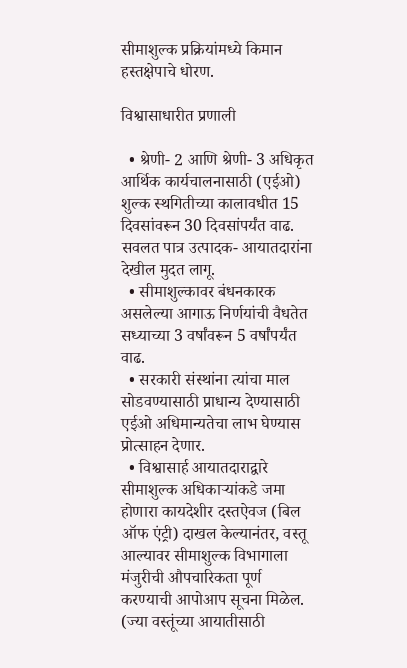सीमाशुल्क प्रक्रियांमध्ये किमान हस्तक्षेपाचे धोरण.

विश्वासाधारीत प्रणाली

  • श्रेणी- 2 आणि श्रेणी- 3 अधिकृत आर्थिक कार्यचालनासाठी (एईओ) शुल्क स्थगितीच्या कालावधीत 15 दिवसांवरून 30 दिवसांपर्यंत वाढ. सवलत पात्र उत्पादक- आयातदारांना देखील मुदत लागू.
  • सीमाशुल्कावर बंधनकारक असलेल्या आगाऊ निर्णयांची वैधतेत सध्याच्या 3 वर्षांवरून 5 वर्षांपर्यंत वाढ.
  • सरकारी संस्थांना त्यांचा माल सोडवण्यासाठी प्राधान्य देण्यासाठी एईओ अधिमान्यतेचा लाभ घेण्यास प्रोत्साहन देणार.
  • विश्वासार्ह आयातदाराद्वारे सीमाशुल्क अधिकाऱ्यांकडे जमा होणारा कायदेशीर दस्तऐवज (बिल ऑफ एंट्री) दाखल केल्यानंतर, वस्तू आल्यावर सीमाशुल्क विभागाला मंजुरीची औपचारिकता पूर्ण करण्याची आपोआप सूचना मिळेल. (ज्या वस्तूंच्या आयातीसाठी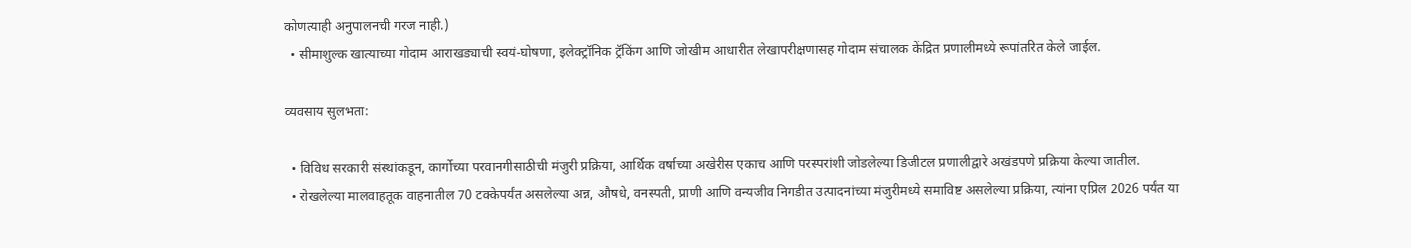कोणत्याही अनुपालनची गरज नाही.)
  • सीमाशुल्क खात्याच्या गोदाम आराखड्याची स्वयं-घोषणा, इलेक्ट्रॉनिक ट्रॅकिंग आणि जोखीम आधारीत लेखापरीक्षणासह गोदाम संचालक केंद्रित प्रणालीमध्ये रूपांतरित केले जाईल.

व्यवसाय सुलभता:

  • विविध सरकारी संस्थांकडून, कार्गोच्या परवानगीसाठीची मंजुरी प्रक्रिया, आर्थिक वर्षाच्या अखेरीस एकाच आणि परस्परांशी जोडलेल्या डिजीटल प्रणालीद्वारे अखंडपणे प्रक्रिया केल्या जातील.
  • रोखलेल्या मालवाहतूक वाहनातील 70 टक्केपर्यंत असलेल्या अन्न, औषधे, वनस्पती, प्राणी आणि वन्यजीव निगडीत उत्पादनांच्या मंजुरीमध्ये समाविष्ट असलेल्या प्रक्रिया, त्यांना एप्रिल 2026 पर्यंत या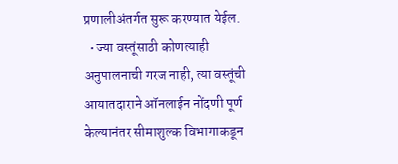प्रणालीअंतर्गत सुरू करण्यात येईल.
  • ज्या वस्तूंसाठी कोणत्याही अनुपालनाची गरज नाही, त्या वस्तूंची आयातदाराने ऑनलाईन नोंदणी पूर्ण केल्यानंतर सीमाशुल्क विभागाकडून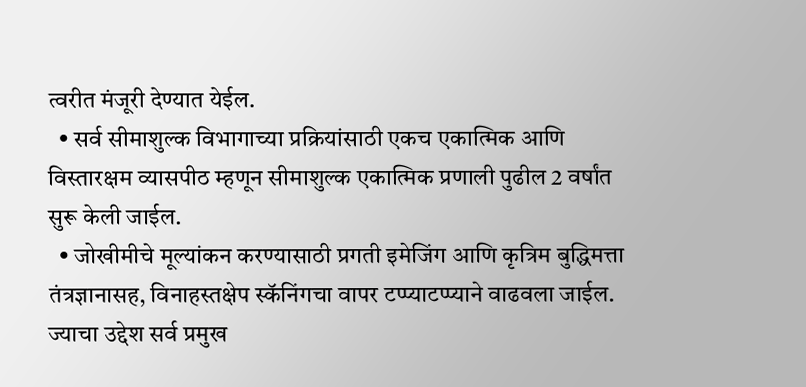त्वरीत मंजूरी देण्यात येईल.
  • सर्व सीमाशुल्क विभागाच्या प्रक्रियांसाठी एकच एकात्मिक आणि विस्तारक्षम व्यासपीठ म्हणून सीमाशुल्क एकात्मिक प्रणाली पुढील 2 वर्षांत सुरू केली जाईल.
  • जोखीमीचे मूल्यांकन करण्यासाठी प्रगती इमेजिंग आणि कृत्रिम बुद्धिमत्ता तंत्रज्ञानासह, विनाहस्तक्षेप स्कॅनिंगचा वापर टप्प्याटप्प्याने वाढवला जाईल. ज्याचा उद्देश सर्व प्रमुख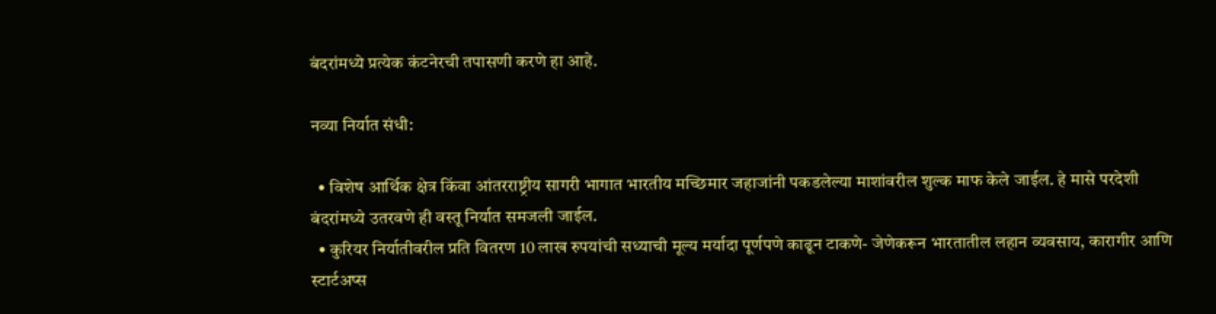बंदरांमध्ये प्रत्येक कंटनेरची तपासणी करणे हा आहे.

नव्या निर्यात संधी:

  • विशेष आर्थिक क्षेत्र किंवा आंतरराष्ट्रीय सागरी भागात भारतीय मच्छिमार जहाजांनी पकडलेल्या माशांवरील शुल्क माफ केले जाईल. हे मासे परदेशी बंदरांमध्ये उतरवणे ही वस्तू निर्यात समजली जाईल.
  • कुरियर निर्यातीवरील प्रति वितरण 10 लाख रुपयांची सध्याची मूल्य मर्यादा पूर्णपणे काढून टाकणे- जेणेकरून भारतातील लहान व्यवसाय, कारागीर आणि स्टार्टअप्स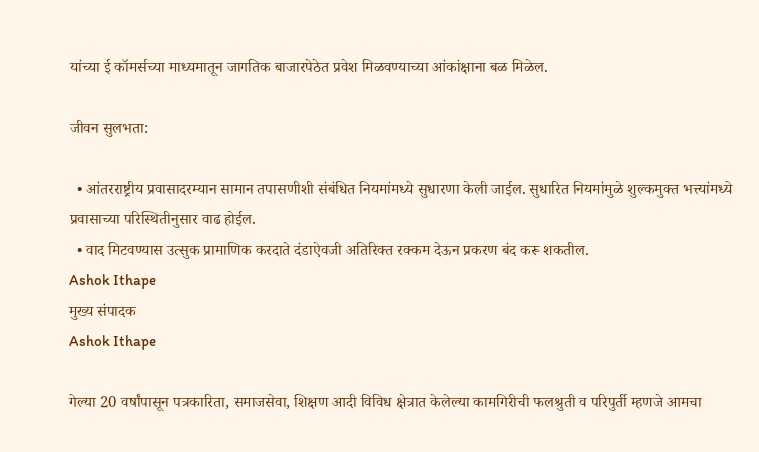यांच्या ई कॉमर्सच्या माध्यमातून जागतिक बाजारपेठेत प्रवेश मिळवण्याच्या आंकांक्षाना बळ मिळेल.

जीवन सुलभता:

  • आंतरराष्ट्रीय प्रवासादरम्यान सामान तपासणीशी संबंधित नियमांमध्ये सुधारणा केली जाईल. सुधारित नियमांमुळे शुल्कमुक्त भत्त्यांमध्ये प्रवासाच्या परिस्थितीनुसार वाढ होईल.
  • वाद मिटवण्यास उत्सुक प्रामाणिक करदाते दंडाऐवजी अतिरिक्त रक्कम देऊन प्रकरण बंद करू शकतील.
Ashok Ithape
मुख्य संपादक
Ashok Ithape

गेल्या 20 वर्षांपासून पत्रकारिता, समाजसेवा, शिक्षण आदी विविध क्षेत्रात केलेल्या कामगिरीची फलश्रुती व परिपुर्ती म्हणजे आमचा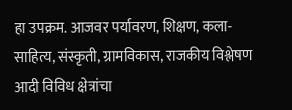हा उपक्रम. आजवर पर्यावरण, शिक्षण, कला-साहित्य, संस्कृती, ग्रामविकास, राजकीय विश्लेषण आदी विविध क्षेत्रांचा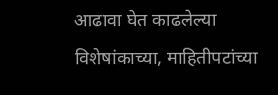आढावा घेत काढलेल्या विशेषांकाच्या, माहितीपटांच्या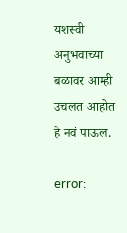यशस्वी अनुभवाच्या बळावर आम्ही उचलत आहोत हे नवं पाऊल.

error: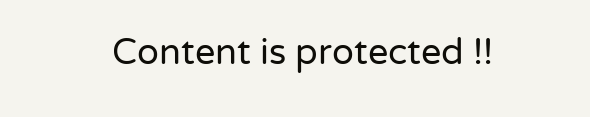Content is protected !!